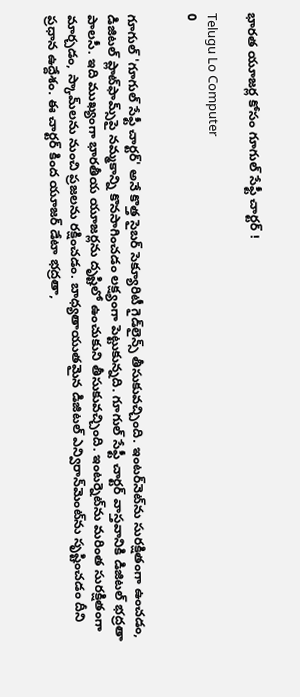భారత యూజర్ల కోసం గూగుల్‌ సేఫ్టీ చార్టర్‌ !

Telugu Lo Computer
0


గూగుల్‌ 'గూగుల్‌ సేఫ్టీ చార్టర్‌' అనే కొత్త సైబర్‌ సెక్యూరిటీ గైడ్‌లైన్స్‌ తీసుకువచ్చింది. ఇంటర్‌నెట్‌ను సురక్షితంగా ఉంచడం, డిజిటల్‌ ప్లాట్‌ఫామ్స్‌పై నమ్మకాన్ని కొనసాగించడం లక్ష్యంగా పెట్టుకున్నది. గూగుల్‌ సేఫ్టీ చార్టర్ వాస్తవానికి డిజిటల్ భద్రతా పాలసీ. ఇది ముఖ్యంగా భారతీయ యూజర్లను దృష్టిలో ఉంచుకుని తీసుకువచ్చింది. ఇంటర్నెట్‌ను మరింత సురక్షితంగా మార్చడం, స్కామ్‌లను నుంచి ప్రజలను రక్షించడం. బాధ్యతాయుతమైన డిజిటల్‌ ఎన్విరాన్‌మెంట్‌ను సృష్టించడం దీని ప్రధాన ఉద్దేశం. ఈ చార్టర్‌ కింద యూజర్‌ డేటా భద్రతా,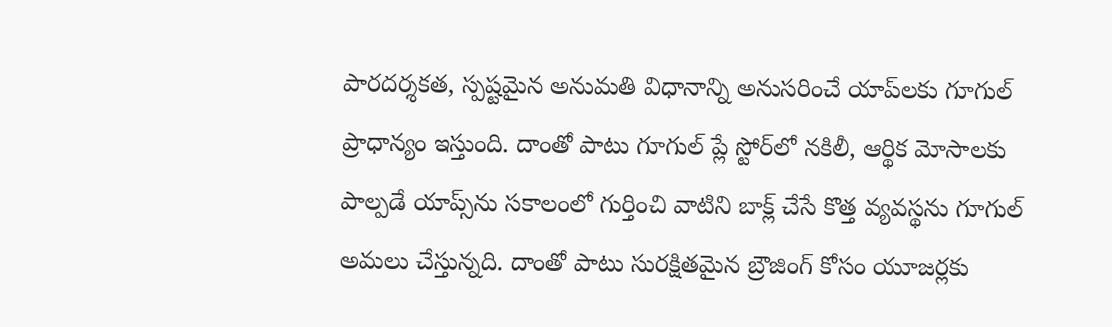పారదర్శకత, స్పష్టమైన అనుమతి విధానాన్ని అనుసరించే యాప్‌లకు గూగుల్‌ ప్రాధాన్యం ఇస్తుంది. దాంతో పాటు గూగుల్‌ ప్లే స్టోర్‌లో నకిలీ, ఆర్థిక మోసాలకు పాల్పడే యాప్స్‌ను సకాలంలో గుర్తించి వాటిని బాక్ల్‌ చేసే కొత్త వ్యవస్థను గూగుల్‌ అమలు చేస్తున్నది. దాంతో పాటు సురక్షితమైన బ్రౌజింగ్‌ కోసం యూజర్లకు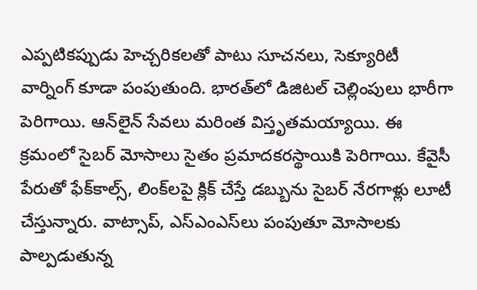ఎప్పటికప్పుడు హెచ్చరికలతో పాటు సూచనలు, సెక్యూరిటీ వార్నింగ్‌ కూడా పంపుతుంది. భారత్‌లో డిజిటల్‌ చెల్లింపులు భారీగా పెరిగాయి. ఆన్‌లైన్‌ సేవలు మరింత విస్తృతమయ్యాయి. ఈ క్రమంలో సైబర్‌ మోసాలు సైతం ప్రమాదకరస్థాయికి పెరిగాయి. కేవైసీ పేరుతో ఫేక్‌కాల్స్‌, లింక్‌లపై క్లిక్‌ చేస్తే డబ్బును సైబర్‌ నేరగాళ్లు లూటీ చేస్తున్నారు. వాట్సాప్‌, ఎస్‌ఎంఎస్‌లు పంపుతూ మోసాలకు పాల్పడుతున్న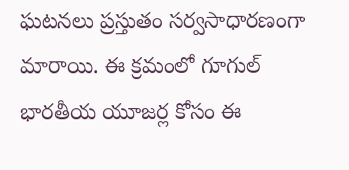ఘటనలు ప్రస్తుతం సర్వసాధారణంగా మారాయి. ఈ క్రమంలో గూగుల్‌ భారతీయ యూజర్ల కోసం ఈ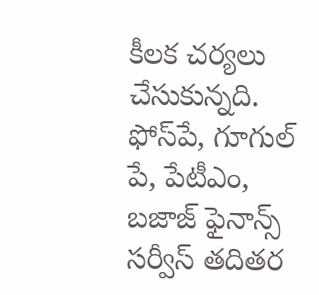కీలక చర్యలు చేసుకున్నది. ఫోస్‌పే, గూగుల్‌ పే, పేటీఎం, బజాజ్‌ ఫైనాన్స్‌ సర్వీస్‌ తదితర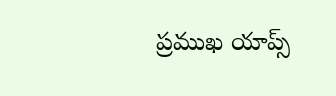ప్రముఖ యాప్స్‌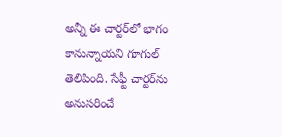అన్నీ ఈ చార్టర్‌లో భాగం కానున్నాయని గూగుల్‌ తెలిపింది. సేఫ్టీ చార్టర్‌ను అనుసరించే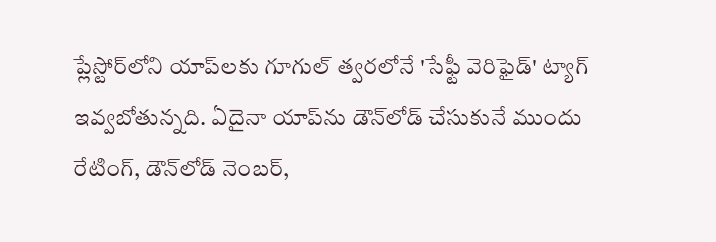ప్లేస్టోర్‌లోని యాప్‌లకు గూగుల్‌ త్వరలోనే 'సేఫ్టీ వెరిఫైడ్‌' ట్యాగ్‌ ఇవ్వబోతున్నది. ఏదైనా యాప్‌ను డౌన్‌లోడ్‌ చేసుకునే ముందు రేటింగ్‌, డౌన్‌లోడ్‌ నెంబర్‌,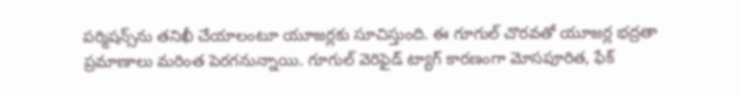పర్మిషన్స్‌ను తనిఖీ చేయాలంటూ యూజర్లకు సూచిస్తుంది. ఈ గూగుల్‌ చొరవతో యూజర్ల భద్రతా ప్రమాణాలు మరింత పెరగనున్నాయి. గూగుల్‌ వెరిఫైడ్‌ ట్యాగ్‌ కారణంగా మోసపూరిత, ఫేక్‌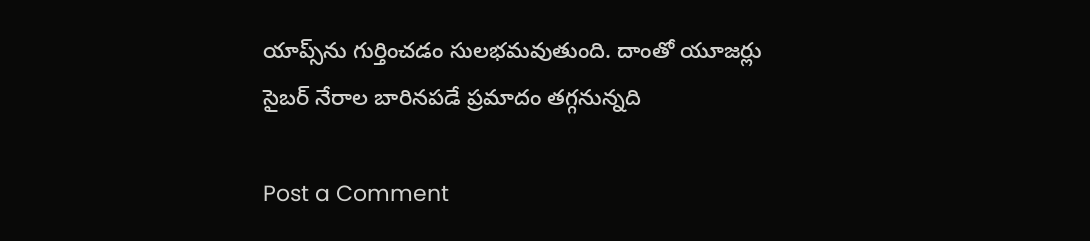యాప్స్‌ను గుర్తించడం సులభమవుతుంది. దాంతో యూజర్లు సైబర్‌ నేరాల బారినపడే ప్రమాదం తగ్గనున్నది

Post a Comment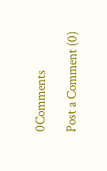0Comments

Post a Comment (0)